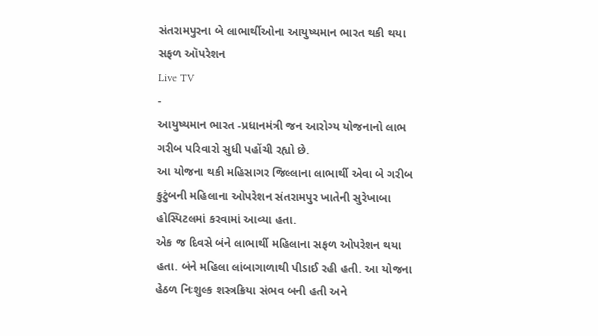સંતરામપુરના બે લાભાર્થીઓના આયુષ્યમાન ભારત થકી થયા સફળ ઑપરેશન
Live TV
-
આયુષ્યમાન ભારત -પ્રધાનમંત્રી જન આરોગ્ય યોજનાનો લાભ ગરીબ પરિવારો સુધી પહોંચી રહ્યો છે.
આ યોજના થકી મહિસાગર જિલ્લાના લાભાર્થી એવા બે ગરીબ કુટુંબની મહિલાના ઓપરેશન સંતરામપુર ખાતેની સુરેખાબા હોસ્પિટલમાં કરવામાં આવ્યા હતા.
એક જ દિવસે બંને લાભાર્થી મહિલાના સફળ ઓપરેશન થયા હતા. બંને મહિલા લાંબાગાળાથી પીડાઈ રહી હતી. આ યોજના હેઠળ નિઃશુલ્ક શસ્ત્રક્રિયા સંભવ બની હતી અને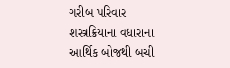ગરીબ પરિવાર શસ્ત્રક્રિયાના વધારાના આર્થિક બોજથી બચી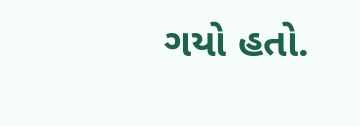ગયો હતો.